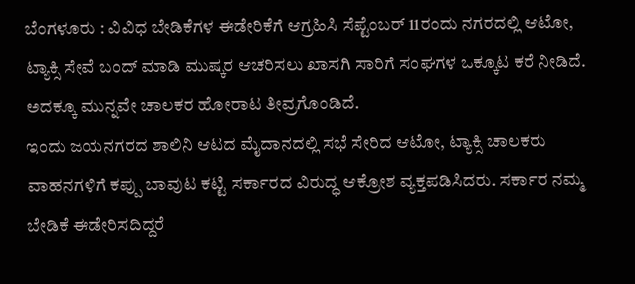ಬೆಂಗಳೂರು : ವಿವಿಧ ಬೇಡಿಕೆಗಳ ಈಡೇರಿಕೆಗೆ ಆಗ್ರಹಿಸಿ ಸೆಪ್ಟೆಂಬರ್ 11ರಂದು ನಗರದಲ್ಲಿ ಆಟೋ, ಟ್ಯಾಕ್ಸಿ ಸೇವೆ ಬಂದ್ ಮಾಡಿ ಮುಷ್ಕರ ಆಚರಿಸಲು ಖಾಸಗಿ ಸಾರಿಗೆ ಸಂಘಗಳ ಒಕ್ಕೂಟ ಕರೆ ನೀಡಿದೆ. ಅದಕ್ಕೂ ಮುನ್ನವೇ ಚಾಲಕರ ಹೋರಾಟ ತೀವ್ರಗೊಂಡಿದೆ.
ಇಂದು ಜಯನಗರದ ಶಾಲಿನಿ ಆಟದ ಮೈದಾನದಲ್ಲಿ ಸಭೆ ಸೇರಿದ ಆಟೋ, ಟ್ಯಾಕ್ಸಿ ಚಾಲಕರು ವಾಹನಗಳಿಗೆ ಕಪ್ಪು ಬಾವುಟ ಕಟ್ಟಿ ಸರ್ಕಾರದ ವಿರುದ್ಧ ಆಕ್ರೋಶ ವ್ಯಕ್ತಪಡಿಸಿದರು. ಸರ್ಕಾರ ನಮ್ಮ ಬೇಡಿಕೆ ಈಡೇರಿಸದಿದ್ದರೆ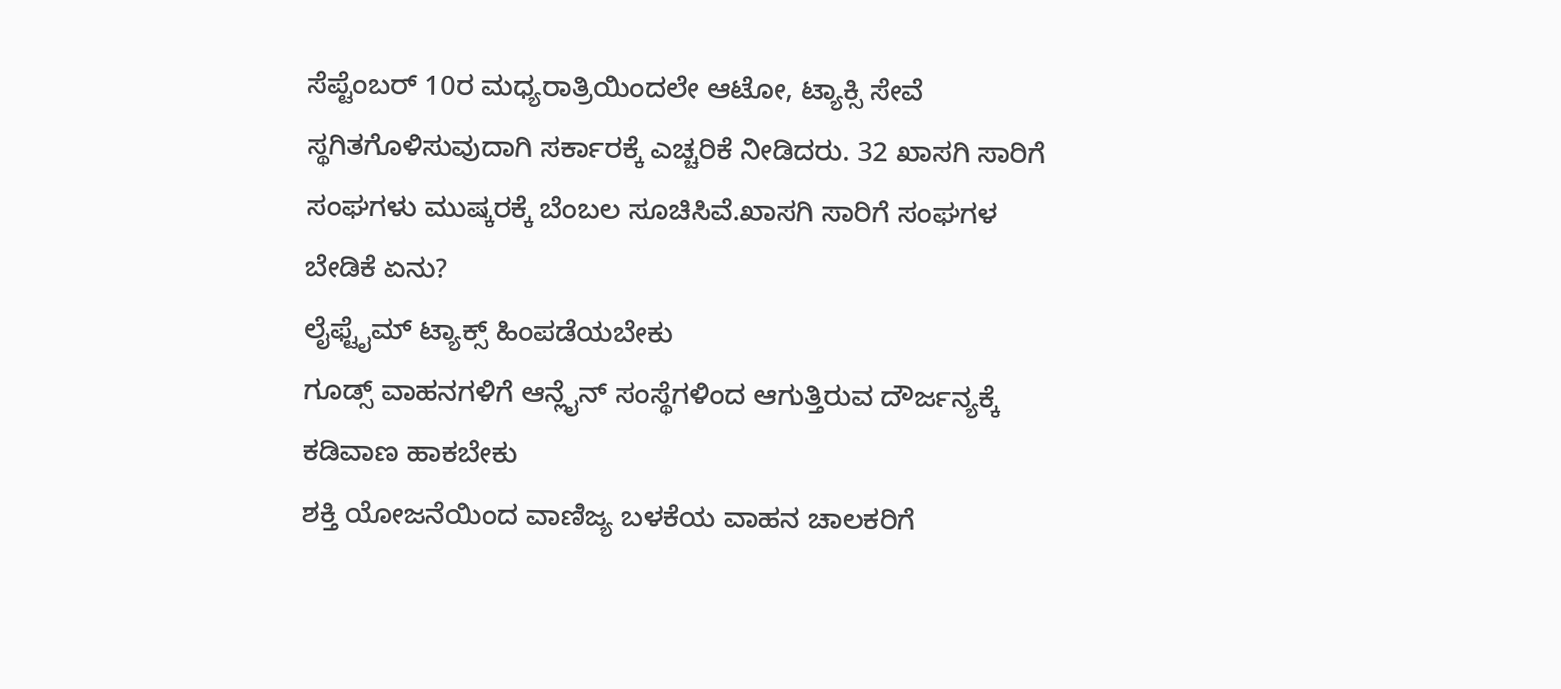ಸೆಪ್ಟೆಂಬರ್ 10ರ ಮಧ್ಯರಾತ್ರಿಯಿಂದಲೇ ಆಟೋ, ಟ್ಯಾಕ್ಸಿ ಸೇವೆ ಸ್ಥಗಿತಗೊಳಿಸುವುದಾಗಿ ಸರ್ಕಾರಕ್ಕೆ ಎಚ್ಚರಿಕೆ ನೀಡಿದರು. 32 ಖಾಸಗಿ ಸಾರಿಗೆ ಸಂಘಗಳು ಮುಷ್ಕರಕ್ಕೆ ಬೆಂಬಲ ಸೂಚಿಸಿವೆ.ಖಾಸಗಿ ಸಾರಿಗೆ ಸಂಘಗಳ ಬೇಡಿಕೆ ಏನು?
ಲೈಫ್ಟೈಮ್ ಟ್ಯಾಕ್ಸ್ ಹಿಂಪಡೆಯಬೇಕು
ಗೂಡ್ಸ್ ವಾಹನಗಳಿಗೆ ಆನ್ಲೈನ್ ಸಂಸ್ಥೆಗಳಿಂದ ಆಗುತ್ತಿರುವ ದೌರ್ಜನ್ಯಕ್ಕೆ ಕಡಿವಾಣ ಹಾಕಬೇಕು
ಶಕ್ತಿ ಯೋಜನೆಯಿಂದ ವಾಣಿಜ್ಯ ಬಳಕೆಯ ವಾಹನ ಚಾಲಕರಿಗೆ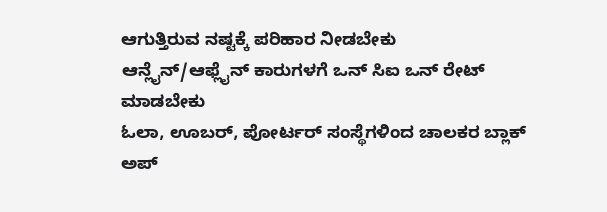ಆಗುತ್ತಿರುವ ನಷ್ಟಕ್ಕೆ ಪರಿಹಾರ ನೀಡಬೇಕು
ಆನ್ಲೈನ್/ಆಫ್ಲೈನ್ ಕಾರುಗಳಗೆ ಒನ್ ಸಿಐ ಒನ್ ರೇಟ್ ಮಾಡಬೇಕು
ಓಲಾ, ಊಬರ್, ಪೋರ್ಟರ್ ಸಂಸ್ಥೆಗಳಿಂದ ಚಾಲಕರ ಬ್ಲಾಕ್ ಅಪ್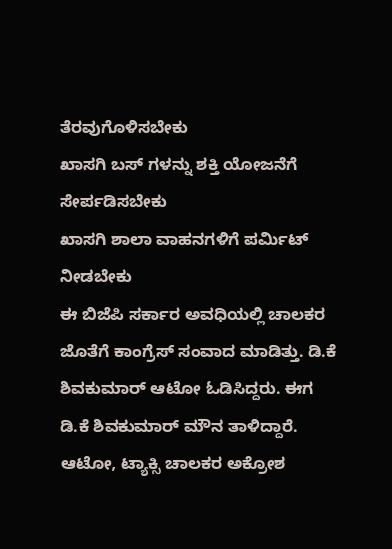ತೆರವುಗೊಳಿಸಬೇಕು
ಖಾಸಗಿ ಬಸ್ ಗಳನ್ನು ಶಕ್ತಿ ಯೋಜನೆಗೆ ಸೇರ್ಪಡಿಸಬೇಕು
ಖಾಸಗಿ ಶಾಲಾ ವಾಹನಗಳಿಗೆ ಪರ್ಮಿಟ್ ನೀಡಬೇಕು
ಈ ಬಿಜೆಪಿ ಸರ್ಕಾರ ಅವಧಿಯಲ್ಲಿ ಚಾಲಕರ ಜೊತೆಗೆ ಕಾಂಗ್ರೆಸ್ ಸಂವಾದ ಮಾಡಿತ್ತು. ಡಿ.ಕೆ ಶಿವಕುಮಾರ್ ಆಟೋ ಓಡಿಸಿದ್ದರು. ಈಗ ಡಿ.ಕೆ ಶಿವಕುಮಾರ್ ಮೌನ ತಾಳಿದ್ದಾರೆ. ಆಟೋ, ಟ್ಯಾಕ್ಸಿ ಚಾಲಕರ ಅಕ್ರೋಶ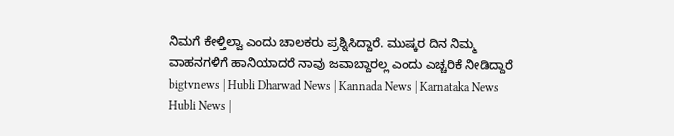ನಿಮಗೆ ಕೇಳ್ತಿಲ್ವಾ ಎಂದು ಚಾಲಕರು ಪ್ರಶ್ನಿಸಿದ್ದಾರೆ. ಮುಷ್ಕರ ದಿನ ನಿಮ್ಮ ವಾಹನಗಳಿಗೆ ಹಾನಿಯಾದರೆ ನಾವು ಜವಾಬ್ದಾರಲ್ಲ ಎಂದು ಎಚ್ಚರಿಕೆ ನೀಡಿದ್ದಾರೆ
bigtvnews | Hubli Dharwad News | Kannada News | Karnataka News Hubli News |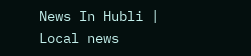News In Hubli | Local news